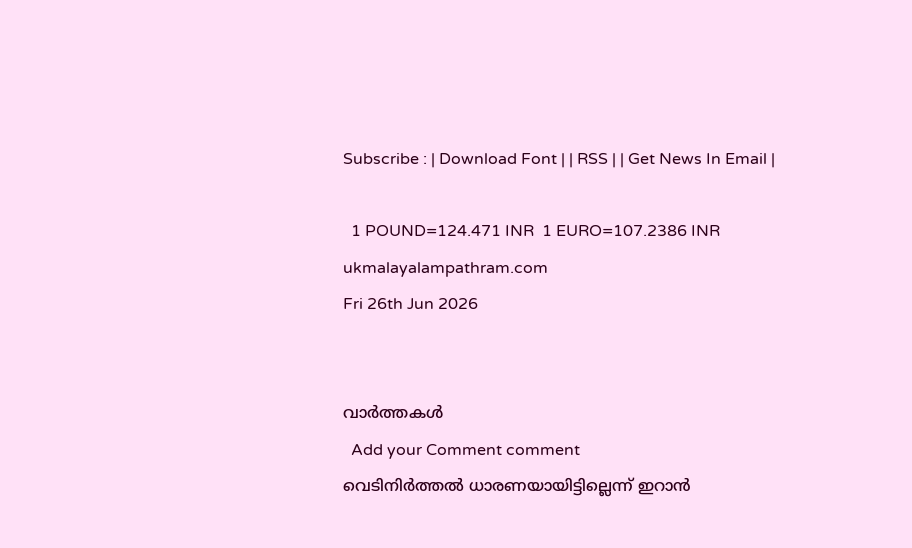Subscribe : | Download Font | | RSS | | Get News In Email |

  1 POUND=124.471 INR  1 EURO=107.2386 INR
ukmalayalampathram.com
Fri 26th Jun 2026


വാര്‍ത്തകള്‍
  Add your Comment comment
വെടിനിര്‍ത്തല്‍ ധാരണയായിട്ടില്ലെന്ന് ഇറാന്‍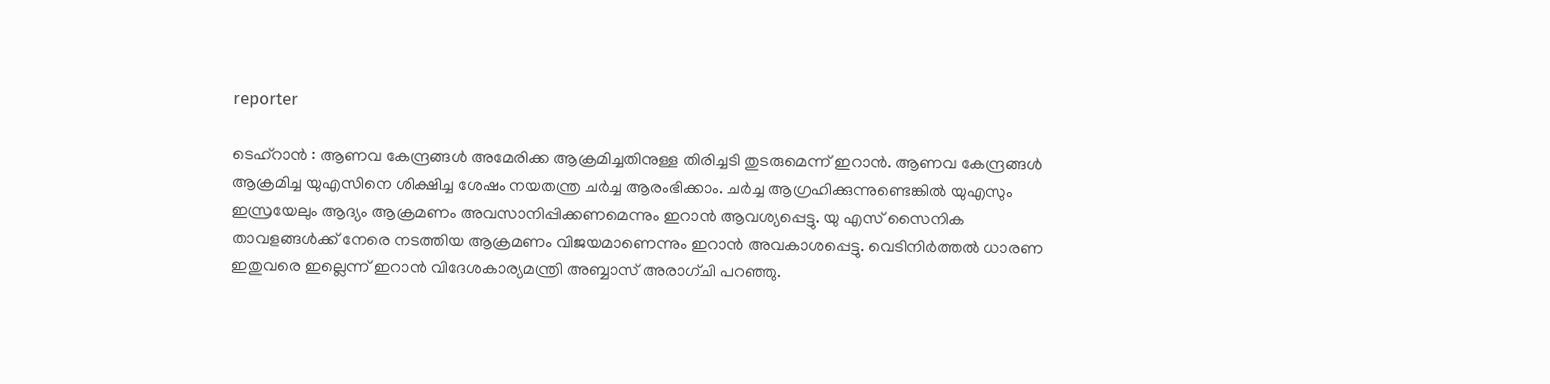reporter

ടെഹ്റാന്‍ : ആണവ കേന്ദ്രങ്ങള്‍ അമേരിക്ക ആക്രമിച്ചതിനുള്ള തിരിച്ചടി തുടരുമെന്ന് ഇറാന്‍. ആണവ കേന്ദ്രങ്ങള്‍ ആക്രമിച്ച യുഎസിനെ ശിക്ഷിച്ച ശേഷം നയതന്ത്ര ചര്‍ച്ച ആരംഭിക്കാം. ചര്‍ച്ച ആഗ്രഹിക്കുന്നുണ്ടെങ്കില്‍ യുഎസും ഇസ്രയേലും ആദ്യം ആക്രമണം അവസാനിപ്പിക്കണമെന്നും ഇറാന്‍ ആവശ്യപ്പെട്ടു. യു എസ് സൈനിക താവളങ്ങള്‍ക്ക് നേരെ നടത്തിയ ആക്രമണം വിജയമാണെന്നും ഇറാന്‍ അവകാശപ്പെട്ടു. വെടിനിര്‍ത്തല്‍ ധാരണ ഇതുവരെ ഇല്ലെന്ന് ഇറാന്‍ വിദേശകാര്യമന്ത്രി അബ്ബാസ് അരാഗ്ചി പറഞ്ഞു.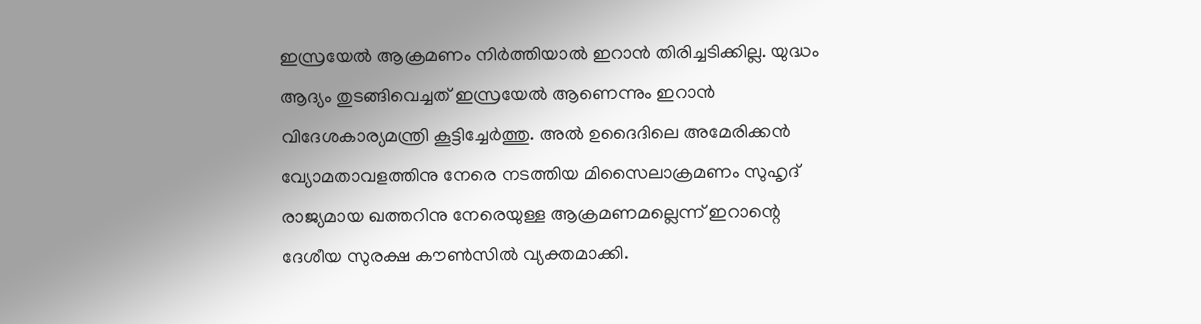ഇസ്രയേല്‍ ആക്രമണം നിര്‍ത്തിയാല്‍ ഇറാന്‍ തിരിച്ചടിക്കില്ല. യുദ്ധം ആദ്യം തുടങ്ങിവെച്ചത് ഇസ്രയേല്‍ ആണെന്നും ഇറാന്‍ വിദേശകാര്യമന്ത്രി കൂട്ടിച്ചേര്‍ത്തു. അല്‍ ഉദൈദിലെ അമേരിക്കന്‍ വ്യോമതാവളത്തിനു നേരെ നടത്തിയ മിസൈലാക്രമണം സുഹൃദ് രാജ്യമായ ഖത്തറിനു നേരെയുള്ള ആക്രമണമല്ലെന്ന് ഇറാന്റെ ദേശീയ സുരക്ഷ കൗണ്‍സില്‍ വ്യക്തമാക്കി.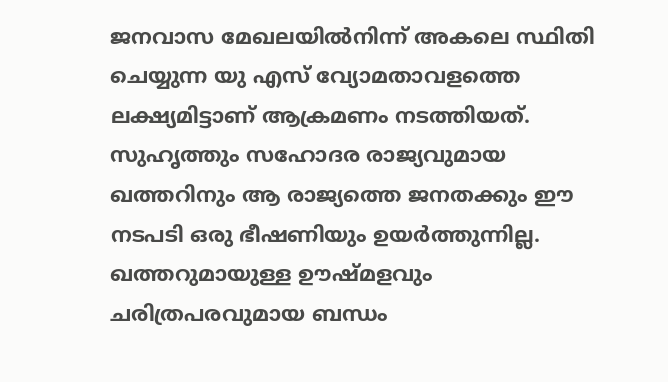ജനവാസ മേഖലയില്‍നിന്ന് അകലെ സ്ഥിതി ചെയ്യുന്ന യു എസ് വ്യോമതാവളത്തെ ലക്ഷ്യമിട്ടാണ് ആക്രമണം നടത്തിയത്. സുഹൃത്തും സഹോദര രാജ്യവുമായ ഖത്തറിനും ആ രാജ്യത്തെ ജനതക്കും ഈ നടപടി ഒരു ഭീഷണിയും ഉയര്‍ത്തുന്നില്ല. ഖത്തറുമായുള്ള ഊഷ്മളവും ചരിത്രപരവുമായ ബന്ധം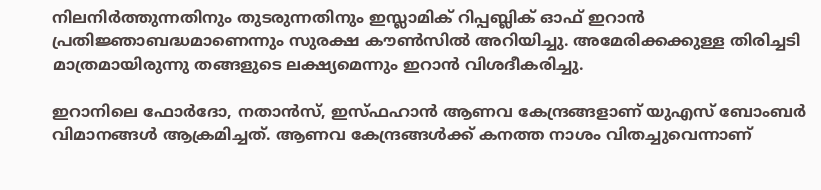നിലനിര്‍ത്തുന്നതിനും തുടരുന്നതിനും ഇസ്ലാമിക് റിപ്പബ്ലിക് ഓഫ് ഇറാന്‍ പ്രതിജ്ഞാബദ്ധമാണെന്നും സുരക്ഷ കൗണ്‍സില്‍ അറിയിച്ചു. അമേരിക്കക്കുള്ള തിരിച്ചടി മാത്രമായിരുന്നു തങ്ങളുടെ ലക്ഷ്യമെന്നും ഇറാന്‍ വിശദീകരിച്ചു.

ഇറാനിലെ ഫോര്‍ദോ, നതാന്‍സ്, ഇസ്ഫഹാന്‍ ആണവ കേന്ദ്രങ്ങളാണ് യുഎസ് ബോംബര്‍ വിമാനങ്ങള്‍ ആക്രമിച്ചത്. ആണവ കേന്ദ്രങ്ങള്‍ക്ക് കനത്ത നാശം വിതച്ചുവെന്നാണ്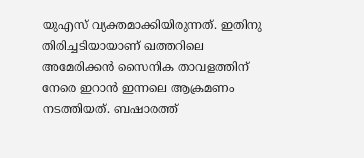യുഎസ് വ്യക്തമാക്കിയിരുന്നത്. ഇതിനു തിരിച്ചടിയായാണ് ഖത്തറിലെ അമേരിക്കന്‍ സൈനിക താവളത്തിന് നേരെ ഇറാന്‍ ഇന്നലെ ആക്രമണം നടത്തിയത്. ബഷാരത്ത്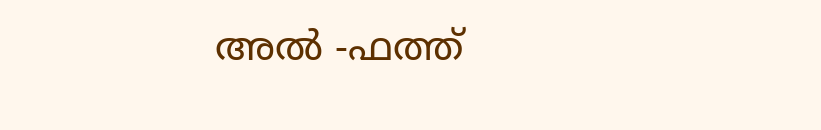അല്‍ -ഫത്ത്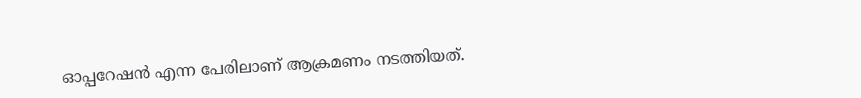ഓപ്പറേഷന്‍ എന്ന പേരിലാണ് ആക്രമണം നടത്തിയത്.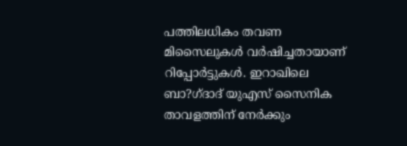പത്തിലധികം തവണ മിസൈലുകള്‍ വര്‍ഷിച്ചതായാണ് റിപ്പോര്‍ട്ടുകള്‍. ഇറാഖിലെ ബാ?ഗ്ദാദ് യുഎസ് സൈനിക താവളത്തിന് നേര്‍ക്കും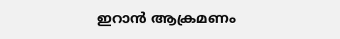ഇറാന്‍ ആക്രമണം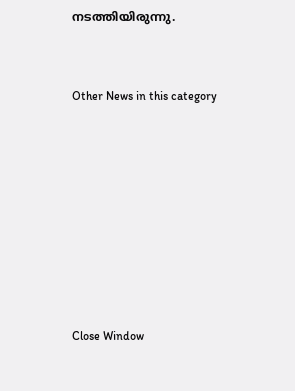നടത്തിയിരുന്നു.


Other News in this category








Close Window